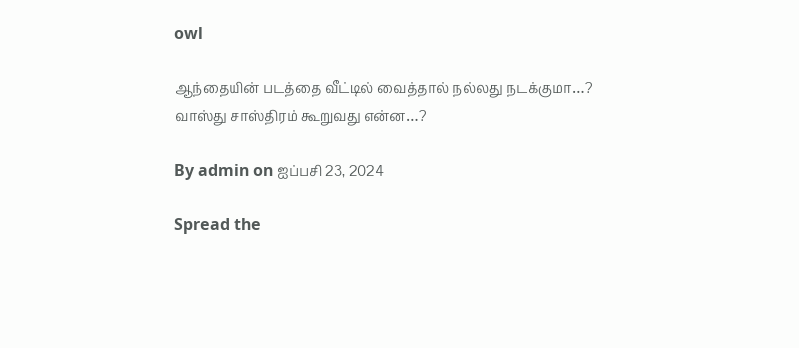owl

ஆந்தையின் படத்தை வீட்டில் வைத்தால் நல்லது நடக்குமா…? வாஸ்து சாஸ்திரம் கூறுவது என்ன…?

By admin on ஐப்பசி 23, 2024

Spread the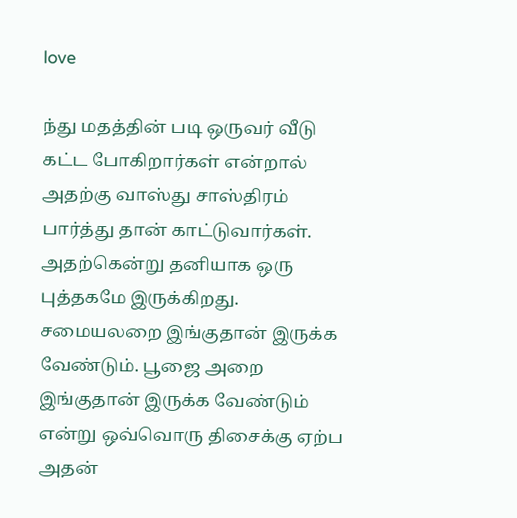love

ந்து மதத்தின் படி ஒருவர் வீடு கட்ட போகிறார்கள் என்றால் அதற்கு வாஸ்து சாஸ்திரம் பார்த்து தான் காட்டுவார்கள். அதற்கென்று தனியாக ஒரு புத்தகமே இருக்கிறது. சமையலறை இங்குதான் இருக்க வேண்டும். பூஜை அறை இங்குதான் இருக்க வேண்டும் என்று ஒவ்வொரு திசைக்கு ஏற்ப அதன்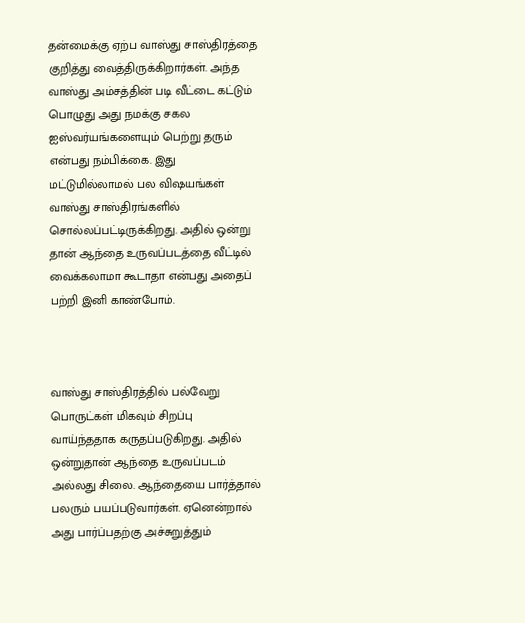தன்மைக்கு ஏற்ப வாஸ்து சாஸ்திரத்தை குறித்து வைத்திருக்கிறார்கள். அந்த வாஸ்து அம்சத்தின் படி வீட்டை கட்டும் பொழுது அது நமக்கு சகல ஐஸ்வர்யங்களையும் பெற்று தரும் என்பது நம்பிக்கை. இது மட்டுமில்லாமல் பல விஷயங்கள் வாஸ்து சாஸ்திரங்களில் சொல்லப்பட்டிருக்கிறது. அதில் ஒன்று தான் ஆந்தை உருவப்படத்தை வீட்டில் வைக்கலாமா கூடாதா என்பது அதைப் பற்றி இனி காண்போம்.



வாஸ்து சாஸ்திரத்தில் பல்வேறு பொருட்கள் மிகவும் சிறப்பு வாய்ந்ததாக கருதப்படுகிறது. அதில் ஒன்றுதான் ஆந்தை உருவப்படம் அல்லது சிலை. ஆந்தையை பார்த்தால் பலரும் பயப்படுவார்கள். ஏனென்றால் அது பார்ப்பதற்கு அச்சுறுத்தும்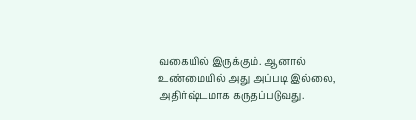வகையில் இருக்கும். ஆனால் உண்மையில் அது அப்படி இல்லை, அதிர்ஷ்டமாக கருதப்படுவது.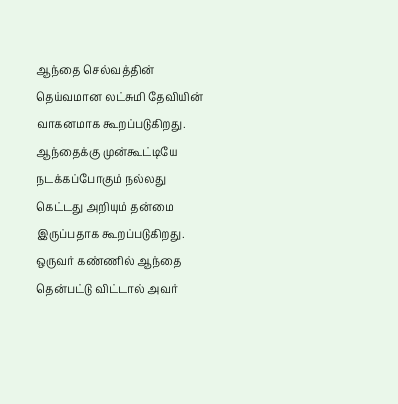ஆந்தை செல்வத்தின் தெய்வமான லட்சுமி தேவியின் வாகனமாக கூறப்படுகிறது. ஆந்தைக்கு முன்கூட்டியே நடக்கப்போகும் நல்லது கெட்டது அறியும் தன்மை இருப்பதாக கூறப்படுகிறது. ஒருவர் கண்ணில் ஆந்தை தென்பட்டு விட்டால் அவர்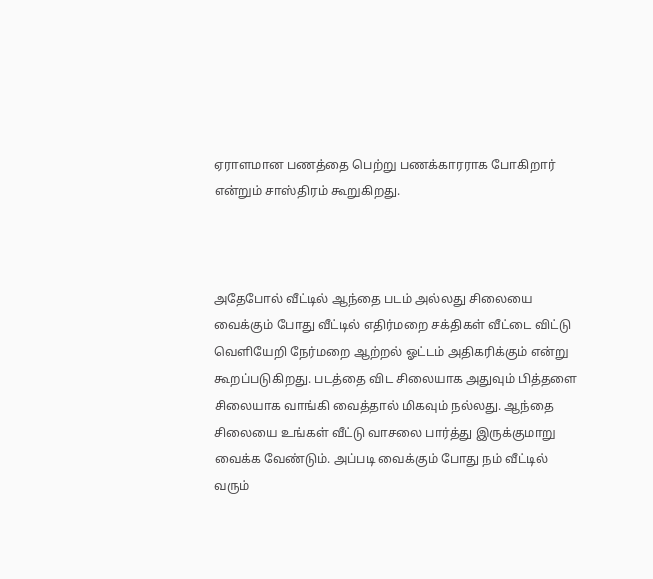ஏராளமான பணத்தை பெற்று பணக்காரராக போகிறார் என்றும் சாஸ்திரம் கூறுகிறது.



அதேபோல் வீட்டில் ஆந்தை படம் அல்லது சிலையை வைக்கும் போது வீட்டில் எதிர்மறை சக்திகள் வீட்டை விட்டு வெளியேறி நேர்மறை ஆற்றல் ஓட்டம் அதிகரிக்கும் என்று கூறப்படுகிறது. படத்தை விட சிலையாக அதுவும் பித்தளை சிலையாக வாங்கி வைத்தால் மிகவும் நல்லது. ஆந்தை சிலையை உங்கள் வீட்டு வாசலை பார்த்து இருக்குமாறு வைக்க வேண்டும். அப்படி வைக்கும் போது நம் வீட்டில் வரும்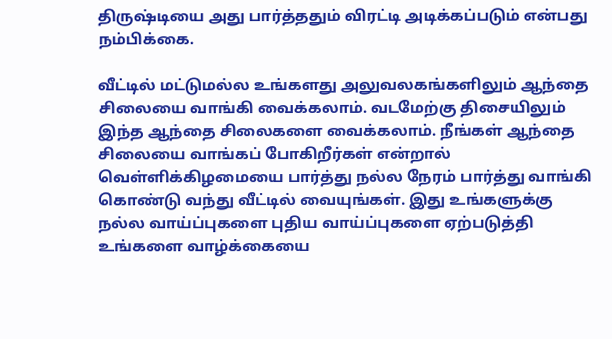திருஷ்டியை அது பார்த்ததும் விரட்டி அடிக்கப்படும் என்பது நம்பிக்கை.

வீட்டில் மட்டுமல்ல உங்களது அலுவலகங்களிலும் ஆந்தை சிலையை வாங்கி வைக்கலாம். வடமேற்கு திசையிலும் இந்த ஆந்தை சிலைகளை வைக்கலாம். நீங்கள் ஆந்தை சிலையை வாங்கப் போகிறீர்கள் என்றால் வெள்ளிக்கிழமையை பார்த்து நல்ல நேரம் பார்த்து வாங்கி கொண்டு வந்து வீட்டில் வையுங்கள். இது உங்களுக்கு நல்ல வாய்ப்புகளை புதிய வாய்ப்புகளை ஏற்படுத்தி உங்களை வாழ்க்கையை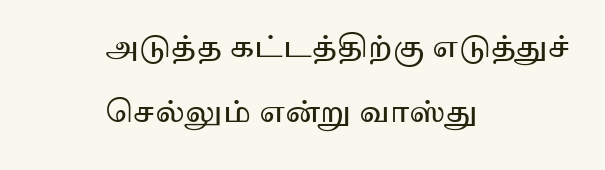அடுத்த கட்டத்திற்கு எடுத்துச் செல்லும் என்று வாஸ்து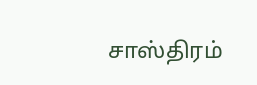சாஸ்திரம்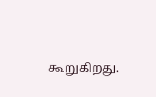கூறுகிறது.